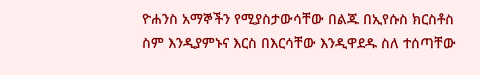ዮሐንስ አማኞችን የሚያስታውሳቸው በልጁ በኢየሱስ ክርስቶስ ስም እንዲያምኑና እርስ በእርሳቸው እንዲዋደዱ ስለ ተሰጣቸው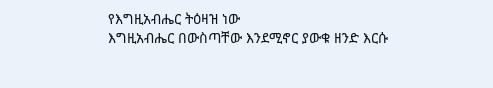የእግዚአብሔር ትዕዛዝ ነው
እግዚአብሔር በውስጣቸው እንደሚኖር ያውቁ ዘንድ እርሱ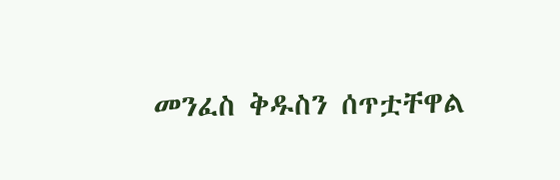መንፈስ ቅዱስን ሰጥቷቸዋል